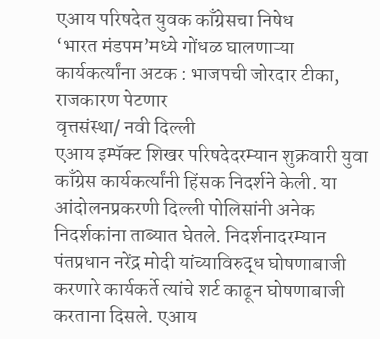एआय परिषदेत युवक काँग्रेसचा निषेध
‘भारत मंडपम’मध्ये गोंधळ घालणाऱ्या कार्यकर्त्यांना अटक : भाजपची जोरदार टीका, राजकारण पेटणार
वृत्तसंस्था/ नवी दिल्ली
एआय इम्पॅक्ट शिखर परिषदेदरम्यान शुक्रवारी युवा काँग्रेस कार्यकर्त्यांनी हिंसक निदर्शने केली. या आंदोलनप्रकरणी दिल्ली पोलिसांनी अनेक निदर्शकांना ताब्यात घेतले. निदर्शनादरम्यान पंतप्रधान नरेंद्र मोदी यांच्याविरुद्ध घोषणाबाजी करणारे कार्यकर्ते त्यांचे शर्ट काढून घोषणाबाजी करताना दिसले. एआय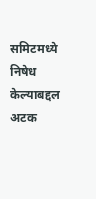समिटमध्ये निषेध केल्याबद्दल अटक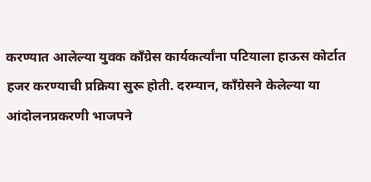करण्यात आलेल्या युवक काँग्रेस कार्यकर्त्यांना पटियाला हाऊस कोर्टात हजर करण्याची प्रक्रिया सुरू होती. दरम्यान, काँग्रेसने केलेल्या या आंदोलनप्रकरणी भाजपने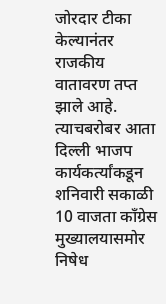जोरदार टीका केल्यानंतर राजकीय वातावरण तप्त झाले आहे. त्याचबरोबर आता दिल्ली भाजप कार्यकर्त्यांकडून शनिवारी सकाळी 10 वाजता काँग्रेस मुख्यालयासमोर निषेध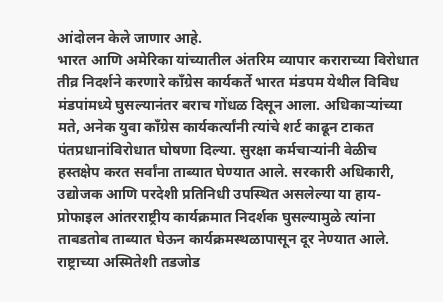आंदोलन केले जाणार आहे.
भारत आणि अमेरिका यांच्यातील अंतरिम व्यापार कराराच्या विरोधात तीव्र निदर्शने करणारे काँग्रेस कार्यकर्ते भारत मंडपम येथील विविध मंडपांमध्ये घुसल्यानंतर बराच गोंधळ दिसून आला. अधिकाऱ्यांच्या मते, अनेक युवा काँग्रेस कार्यकर्त्यांनी त्यांचे शर्ट काढून टाकत पंतप्रधानांविरोधात घोषणा दिल्या. सुरक्षा कर्मचाऱ्यांनी वेळीच हस्तक्षेप करत सर्वांना ताब्यात घेण्यात आले. सरकारी अधिकारी, उद्योजक आणि परदेशी प्रतिनिधी उपस्थित असलेल्या या हाय-प्रोफाइल आंतरराष्ट्रीय कार्यक्रमात निदर्शक घुसल्यामुळे त्यांना ताबडतोब ताब्यात घेऊन कार्यक्रमस्थळापासून दूर नेण्यात आले.
राष्ट्राच्या अस्मितेशी तडजोड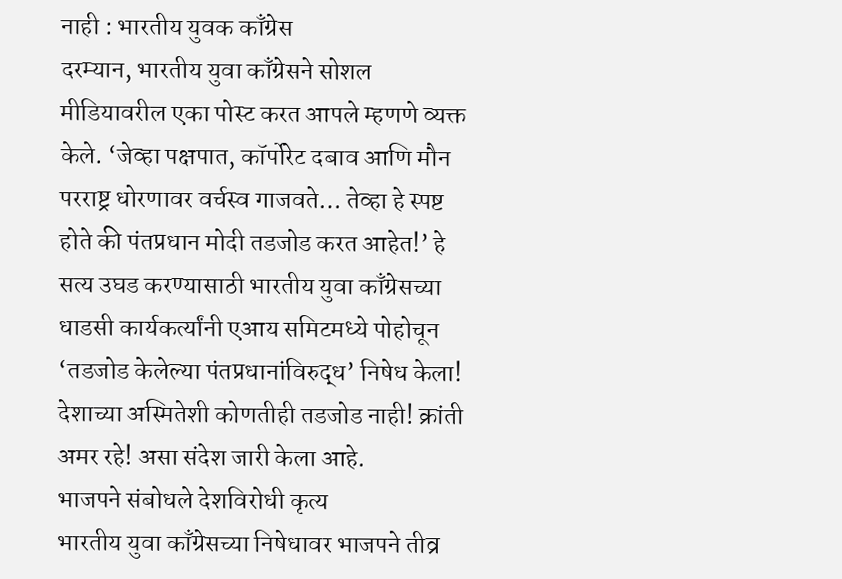नाही : भारतीय युवक काँग्रेस
दरम्यान, भारतीय युवा काँग्रेसने सोशल मीडियावरील एका पोस्ट करत आपले म्हणणे व्यक्त केले. ‘जेव्हा पक्षपात, कॉर्पोरेट दबाव आणि मौन परराष्ट्र धोरणावर वर्चस्व गाजवते… तेव्हा हे स्पष्ट होते की पंतप्रधान मोदी तडजोड करत आहेत!’ हे सत्य उघड करण्यासाठी भारतीय युवा काँग्रेसच्या धाडसी कार्यकर्त्यांनी एआय समिटमध्ये पोहोचून ‘तडजोड केलेल्या पंतप्रधानांविरुद्ध’ निषेध केला! देशाच्या अस्मितेशी कोणतीही तडजोड नाही! क्रांती अमर रहे! असा संदेश जारी केला आहे.
भाजपने संबोधले देशविरोधी कृत्य
भारतीय युवा काँग्रेसच्या निषेधावर भाजपने तीव्र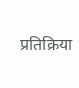प्रतिक्रिया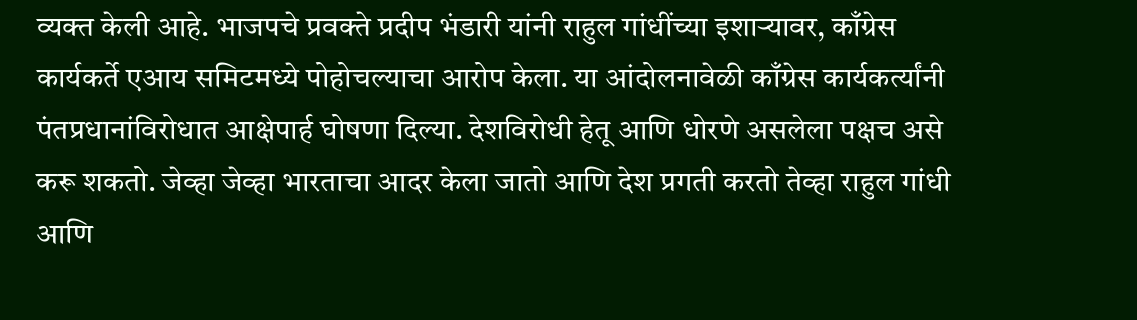व्यक्त केली आहे. भाजपचे प्रवक्ते प्रदीप भंडारी यांनी राहुल गांधींच्या इशाऱ्यावर, काँग्रेस कार्यकर्ते एआय समिटमध्ये पोहोचल्याचा आरोप केला. या आंदोलनावेळी काँग्रेस कार्यकर्त्यांनी पंतप्रधानांविरोधात आक्षेपार्ह घोषणा दिल्या. देशविरोधी हेतू आणि धोरणे असलेला पक्षच असे करू शकतो. जेव्हा जेव्हा भारताचा आदर केला जातो आणि देश प्रगती करतो तेव्हा राहुल गांधी आणि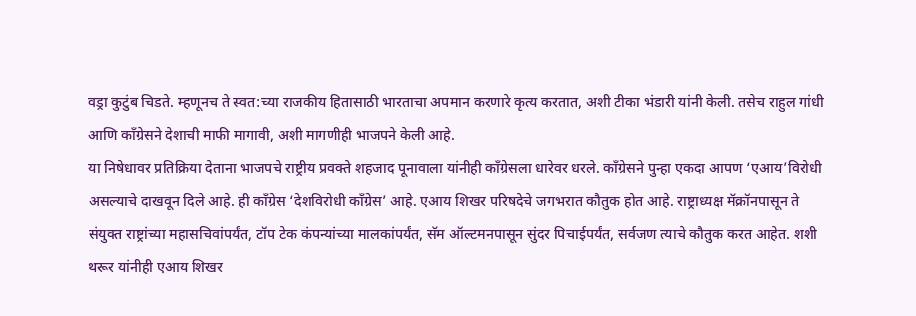वड्रा कुटुंब चिडते. म्हणूनच ते स्वत:च्या राजकीय हितासाठी भारताचा अपमान करणारे कृत्य करतात, अशी टीका भंडारी यांनी केली. तसेच राहुल गांधी आणि काँग्रेसने देशाची माफी मागावी, अशी मागणीही भाजपने केली आहे.
या निषेधावर प्रतिक्रिया देताना भाजपचे राष्ट्रीय प्रवक्ते शहजाद पूनावाला यांनीही काँग्रेसला धारेवर धरले. काँग्रेसने पुन्हा एकदा आपण ‘एआय’विरोधी असल्याचे दाखवून दिले आहे. ही काँग्रेस ‘देशविरोधी काँग्रेस’ आहे. एआय शिखर परिषदेचे जगभरात कौतुक होत आहे. राष्ट्राध्यक्ष मॅक्रॉनपासून ते संयुक्त राष्ट्रांच्या महासचिवांपर्यंत, टॉप टेक कंपन्यांच्या मालकांपर्यंत, सॅम ऑल्टमनपासून सुंदर पिचाईपर्यंत, सर्वजण त्याचे कौतुक करत आहेत. शशी थरूर यांनीही एआय शिखर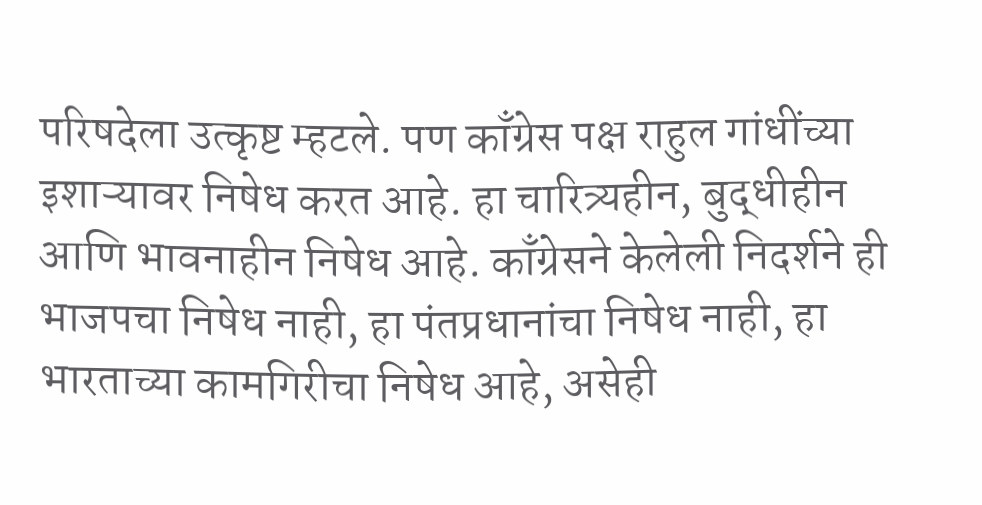परिषदेला उत्कृष्ट म्हटले. पण काँग्रेस पक्ष राहुल गांधींच्या इशाऱ्यावर निषेध करत आहे. हा चारित्र्यहीन, बुद्धीहीन आणि भावनाहीन निषेध आहे. काँग्रेसने केलेली निदर्शने ही भाजपचा निषेध नाही, हा पंतप्रधानांचा निषेध नाही, हा भारताच्या कामगिरीचा निषेध आहे, असेही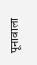पूनावाला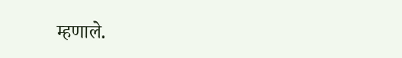म्हणाले.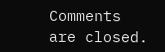Comments are closed.